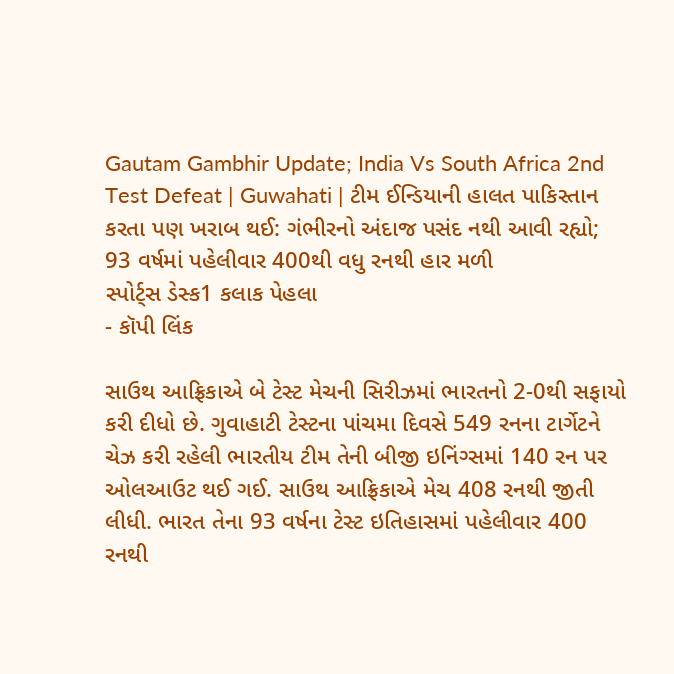Gautam Gambhir Update; India Vs South Africa 2nd Test Defeat | Guwahati | ટીમ ઈન્ડિયાની હાલત પાકિસ્તાન કરતા પણ ખરાબ થઈ: ગંભીરનો અંદાજ પસંદ નથી આવી રહ્યો; 93 વર્ષમાં પહેલીવાર 400થી વધુ રનથી હાર મળી
સ્પોર્ટ્સ ડેસ્ક1 કલાક પેહલા
- કૉપી લિંક

સાઉથ આફ્રિકાએ બે ટેસ્ટ મેચની સિરીઝમાં ભારતનો 2-0થી સફાયો કરી દીધો છે. ગુવાહાટી ટેસ્ટના પાંચમા દિવસે 549 રનના ટાર્ગેટને ચેઝ કરી રહેલી ભારતીય ટીમ તેની બીજી ઇનિંગ્સમાં 140 રન પર ઓલઆઉટ થઈ ગઈ. સાઉથ આફ્રિકાએ મેચ 408 રનથી જીતી લીધી. ભારત તેના 93 વર્ષના ટેસ્ટ ઇતિહાસમાં પહેલીવાર 400 રનથી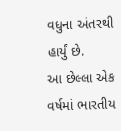વધુના અંતરથી હાર્યું છે.
આ છેલ્લા એક વર્ષમાં ભારતીય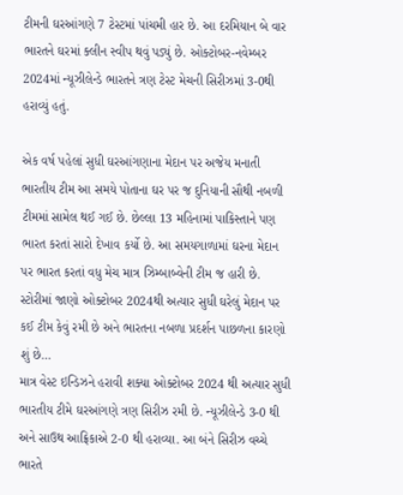ટીમની ઘરઆંગણે 7 ટેસ્ટમાં પાંચમી હાર છે. આ દરમિયાન બે વાર ભારતને ઘરમાં ક્લીન સ્વીપ થવું પડ્યું છે. ઓક્ટોબર-નવેમ્બર 2024માં ન્યૂઝીલેન્ડે ભારતને ત્રણ ટેસ્ટ મેચની સિરીઝમાં 3-0થી હરાવ્યું હતું.

એક વર્ષ પહેલાં સુધી ઘરઆંગણાના મેદાન પર અજેય મનાતી ભારતીય ટીમ આ સમયે પોતાના ઘર પર જ દુનિયાની સૌથી નબળી ટીમમાં સામેલ થઈ ગઈ છે. છેલ્લા 13 મહિનામાં પાકિસ્તાને પણ ભારત કરતાં સારો દેખાવ કર્યો છે. આ સમયગાળામાં ઘરના મેદાન પર ભારત કરતાં વધુ મેચ માત્ર ઝિમ્બાબ્વેની ટીમ જ હારી છે.
સ્ટોરીમાં જાણો ઓક્ટોબર 2024થી અત્યાર સુધી ઘરેલું મેદાન પર કઈ ટીમ કેવું રમી છે અને ભારતના નબળા પ્રદર્શન પાછળના કારણો શું છે…
માત્ર વેસ્ટ ઇન્ડિઝને હરાવી શક્યા ઓક્ટોબર 2024 થી અત્યાર સુધી ભારતીય ટીમે ઘરઆંગણે ત્રણ સિરીઝ રમી છે. ન્યૂઝીલેન્ડે 3-0 થી અને સાઉથ આફ્રિકાએ 2-0 થી હરાવ્યા. આ બંને સિરીઝ વચ્ચે ભારતે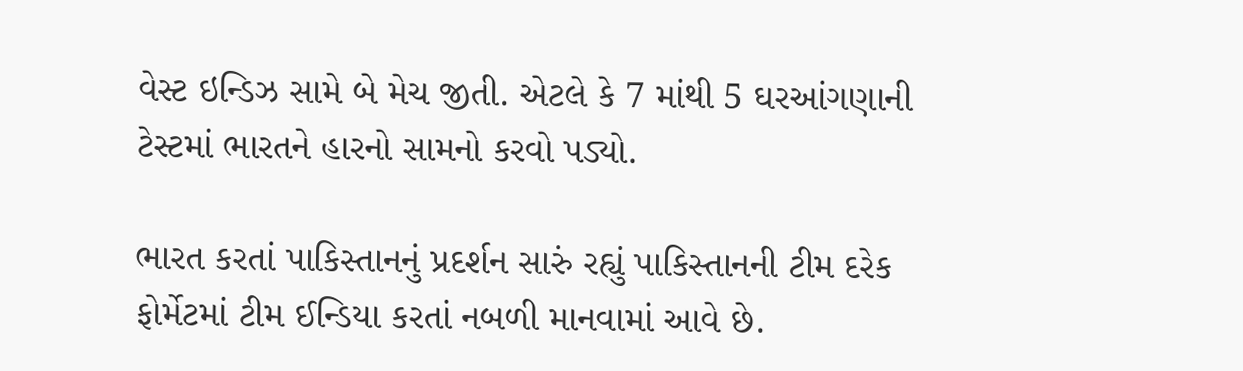વેસ્ટ ઇન્ડિઝ સામે બે મેચ જીતી. એટલે કે 7 માંથી 5 ઘરઆંગણાની ટેસ્ટમાં ભારતને હારનો સામનો કરવો પડ્યો.

ભારત કરતાં પાકિસ્તાનનું પ્રદર્શન સારું રહ્યું પાકિસ્તાનની ટીમ દરેક ફોર્મેટમાં ટીમ ઈન્ડિયા કરતાં નબળી માનવામાં આવે છે.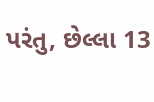પરંતુ, છેલ્લા 13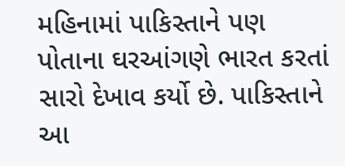મહિનામાં પાકિસ્તાને પણ પોતાના ઘરઆંગણે ભારત કરતાં સારો દેખાવ કર્યો છે. પાકિસ્તાને આ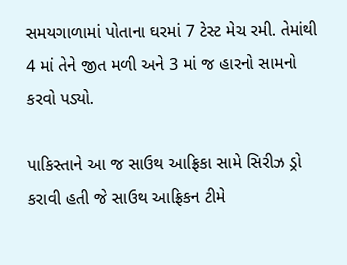સમયગાળામાં પોતાના ઘરમાં 7 ટેસ્ટ મેચ રમી. તેમાંથી 4 માં તેને જીત મળી અને 3 માં જ હારનો સામનો કરવો પડ્યો.

પાકિસ્તાને આ જ સાઉથ આફ્રિકા સામે સિરીઝ ડ્રો કરાવી હતી જે સાઉથ આફ્રિકન ટીમે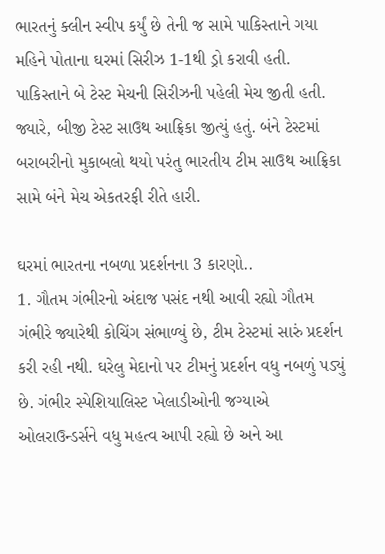ભારતનું ક્લીન સ્વીપ કર્યું છે તેની જ સામે પાકિસ્તાને ગયા મહિને પોતાના ઘરમાં સિરીઝ 1-1થી ડ્રો કરાવી હતી. પાકિસ્તાને બે ટેસ્ટ મેચની સિરીઝની પહેલી મેચ જીતી હતી. જ્યારે, બીજી ટેસ્ટ સાઉથ આફ્રિકા જીત્યું હતું. બંને ટેસ્ટમાં બરાબરીનો મુકાબલો થયો પરંતુ ભારતીય ટીમ સાઉથ આફ્રિકા સામે બંને મેચ એકતરફી રીતે હારી.

ઘરમાં ભારતના નબળા પ્રદર્શનના 3 કારણો..
1. ગૌતમ ગંભીરનો અંદાજ પસંદ નથી આવી રહ્યો ગૌતમ ગંભીરે જ્યારેથી કોચિંગ સંભાળ્યું છે, ટીમ ટેસ્ટમાં સારું પ્રદર્શન કરી રહી નથી. ઘરેલુ મેદાનો પર ટીમનું પ્રદર્શન વધુ નબળું પડ્યું છે. ગંભીર સ્પેશિયાલિસ્ટ ખેલાડીઓની જગ્યાએ ઓલરાઉન્ડર્સને વધુ મહત્વ આપી રહ્યો છે અને આ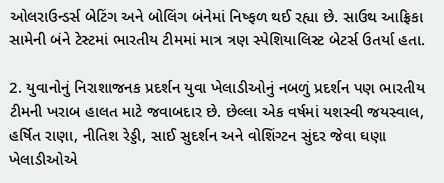ઓલરાઉન્ડર્સ બેટિંગ અને બોલિંગ બંનેમાં નિષ્ફળ થઈ રહ્યા છે. સાઉથ આફ્રિકા સામેની બંને ટેસ્ટમાં ભારતીય ટીમમાં માત્ર ત્રણ સ્પેશિયાલિસ્ટ બેટર્સ ઉતર્યા હતા.

2. યુવાનોનું નિરાશાજનક પ્રદર્શન યુવા ખેલાડીઓનું નબળું પ્રદર્શન પણ ભારતીય ટીમની ખરાબ હાલત માટે જવાબદાર છે. છેલ્લા એક વર્ષમાં યશસ્વી જયસ્વાલ, હર્ષિત રાણા, નીતિશ રેડ્ડી, સાઈ સુદર્શન અને વોશિંગ્ટન સુંદર જેવા ઘણા ખેલાડીઓએ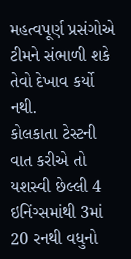મહત્વપૂર્ણ પ્રસંગોએ ટીમને સંભાળી શકે તેવો દેખાવ કર્યો નથી.
કોલકાતા ટેસ્ટની વાત કરીએ તો યશસ્વી છેલ્લી 4 ઇનિંગ્સમાંથી 3માં 20 રનથી વધુનો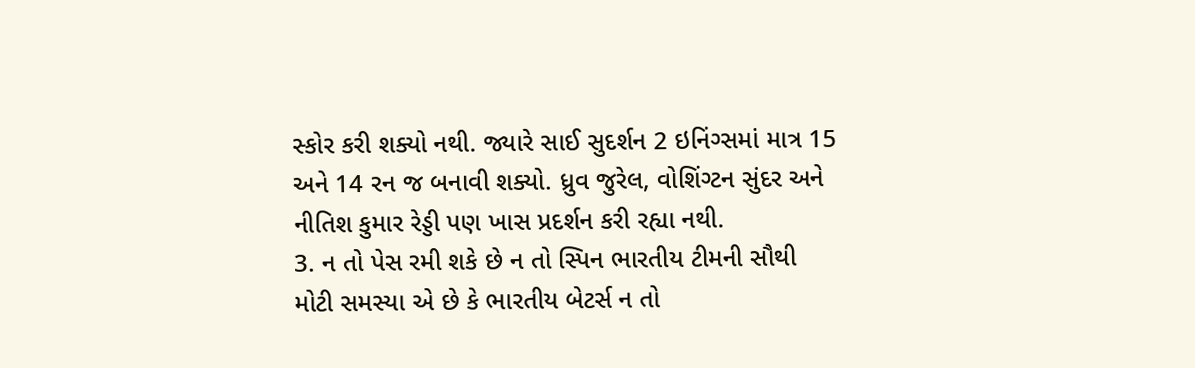સ્કોર કરી શક્યો નથી. જ્યારે સાઈ સુદર્શન 2 ઇનિંગ્સમાં માત્ર 15 અને 14 રન જ બનાવી શક્યો. ધ્રુવ જુરેલ, વોશિંગ્ટન સુંદર અને નીતિશ કુમાર રેડ્ડી પણ ખાસ પ્રદર્શન કરી રહ્યા નથી.
3. ન તો પેસ રમી શકે છે ન તો સ્પિન ભારતીય ટીમની સૌથી મોટી સમસ્યા એ છે કે ભારતીય બેટર્સ ન તો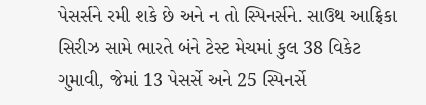પેસર્સને રમી શકે છે અને ન તો સ્પિનર્સને. સાઉથ આફ્રિકા સિરીઝ સામે ભારતે બંને ટેસ્ટ મેચમાં કુલ 38 વિકેટ ગુમાવી, જેમાં 13 પેસર્સે અને 25 સ્પિનર્સે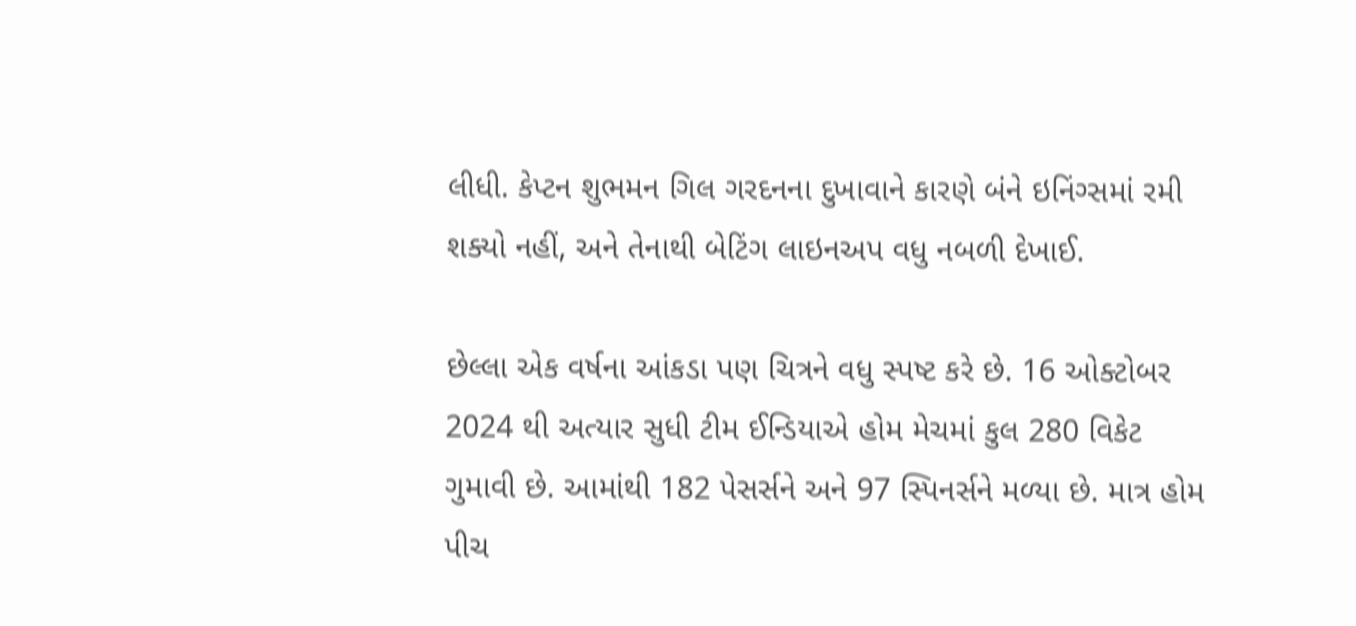લીધી. કેપ્ટન શુભમન ગિલ ગરદનના દુખાવાને કારણે બંને ઇનિંગ્સમાં રમી શક્યો નહીં, અને તેનાથી બેટિંગ લાઇનઅપ વધુ નબળી દેખાઈ.

છેલ્લા એક વર્ષના આંકડા પણ ચિત્રને વધુ સ્પષ્ટ કરે છે. 16 ઓક્ટોબર 2024 થી અત્યાર સુધી ટીમ ઈન્ડિયાએ હોમ મેચમાં કુલ 280 વિકેટ ગુમાવી છે. આમાંથી 182 પેસર્સને અને 97 સ્પિનર્સને મળ્યા છે. માત્ર હોમ પીચ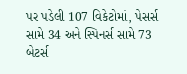પર પડેલી 107 વિકેટોમાં, પેસર્સ સામે 34 અને સ્પિનર્સ સામે 73 બેટર્સ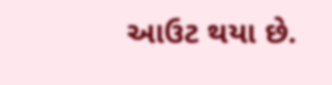આઉટ થયા છે.